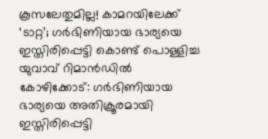കൂസലേതുമില്ല! കാമറയിലേക്ക് ‘ടാറ്റ’; ഗർഭിണിയായ ഭാര്യയെ ഇസ്തിരിപ്പെട്ടി കൊണ്ട് പൊള്ളിച്ച യുവാവ് റിമാൻഡിൽ
കോഴിക്കോട്: ഗർഭിണിയായ ഭാര്യയെ അതിക്രൂരമായി ഇസ്തിരിപ്പെട്ടി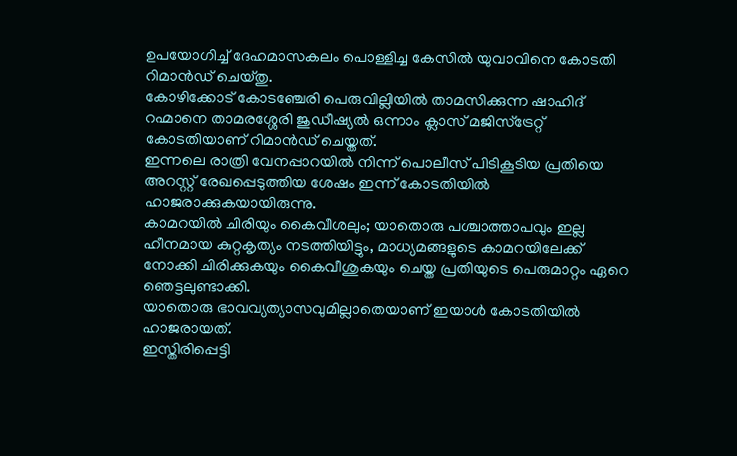ഉപയോഗിച്ച് ദേഹമാസകലം പൊള്ളിച്ച കേസിൽ യുവാവിനെ കോടതി റിമാൻഡ് ചെയ്തു.
കോഴിക്കോട് കോടഞ്ചേരി പെരുവില്ലിയിൽ താമസിക്കുന്ന ഷാഹിദ് റഹ്മാനെ താമരശ്ശേരി ജുഡീഷ്യൽ ഒന്നാം ക്ലാസ് മജിസ്ട്രേറ്റ് കോടതിയാണ് റിമാൻഡ് ചെയ്തത്.
ഇന്നലെ രാത്രി വേനപ്പാറയിൽ നിന്ന് പൊലീസ് പിടികൂടിയ പ്രതിയെ അറസ്റ്റ് രേഖപ്പെടുത്തിയ ശേഷം ഇന്ന് കോടതിയിൽ ഹാജരാക്കുകയായിരുന്നു.
കാമറയിൽ ചിരിയും കൈവീശലും; യാതൊരു പശ്ചാത്താപവും ഇല്ല
ഹീനമായ കുറ്റകൃത്യം നടത്തിയിട്ടും, മാധ്യമങ്ങളുടെ കാമറയിലേക്ക് നോക്കി ചിരിക്കുകയും കൈവീശുകയും ചെയ്ത പ്രതിയുടെ പെരുമാറ്റം ഏറെ ഞെട്ടലുണ്ടാക്കി.
യാതൊരു ഭാവവ്യത്യാസവുമില്ലാതെയാണ് ഇയാൾ കോടതിയിൽ ഹാജരായത്.
ഇസ്തിരിപ്പെട്ടി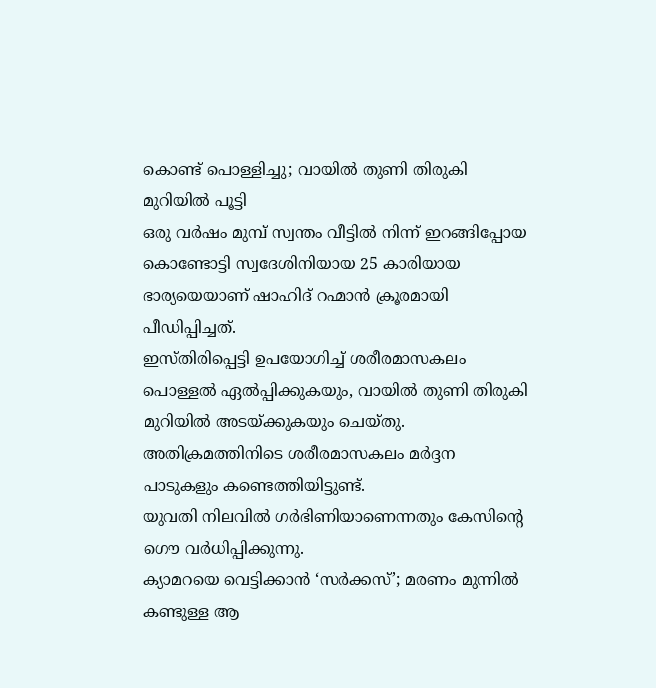കൊണ്ട് പൊള്ളിച്ചു; വായിൽ തുണി തിരുകി മുറിയിൽ പൂട്ടി
ഒരു വർഷം മുമ്പ് സ്വന്തം വീട്ടിൽ നിന്ന് ഇറങ്ങിപ്പോയ കൊണ്ടോട്ടി സ്വദേശിനിയായ 25 കാരിയായ ഭാര്യയെയാണ് ഷാഹിദ് റഹ്മാൻ ക്രൂരമായി പീഡിപ്പിച്ചത്.
ഇസ്തിരിപ്പെട്ടി ഉപയോഗിച്ച് ശരീരമാസകലം പൊള്ളൽ ഏൽപ്പിക്കുകയും, വായിൽ തുണി തിരുകി മുറിയിൽ അടയ്ക്കുകയും ചെയ്തു.
അതിക്രമത്തിനിടെ ശരീരമാസകലം മർദ്ദന പാടുകളും കണ്ടെത്തിയിട്ടുണ്ട്.
യുവതി നിലവിൽ ഗർഭിണിയാണെന്നതും കേസിന്റെ ഗൌ വർധിപ്പിക്കുന്നു.
ക്യാമറയെ വെട്ടിക്കാൻ ‘സർക്കസ്’; മരണം മുന്നിൽ കണ്ടുള്ള ആ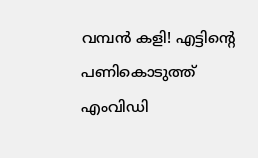വമ്പൻ കളി! എട്ടിന്റെ പണികൊടുത്ത് എംവിഡി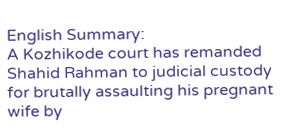English Summary:
A Kozhikode court has remanded Shahid Rahman to judicial custody for brutally assaulting his pregnant wife by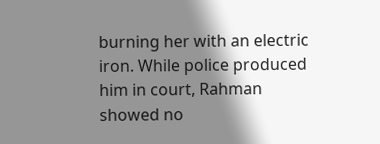burning her with an electric iron. While police produced him in court, Rahman showed no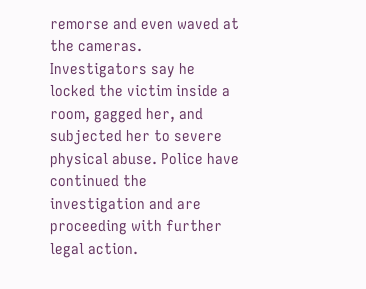remorse and even waved at the cameras. Investigators say he locked the victim inside a room, gagged her, and subjected her to severe physical abuse. Police have continued the investigation and are proceeding with further legal action.